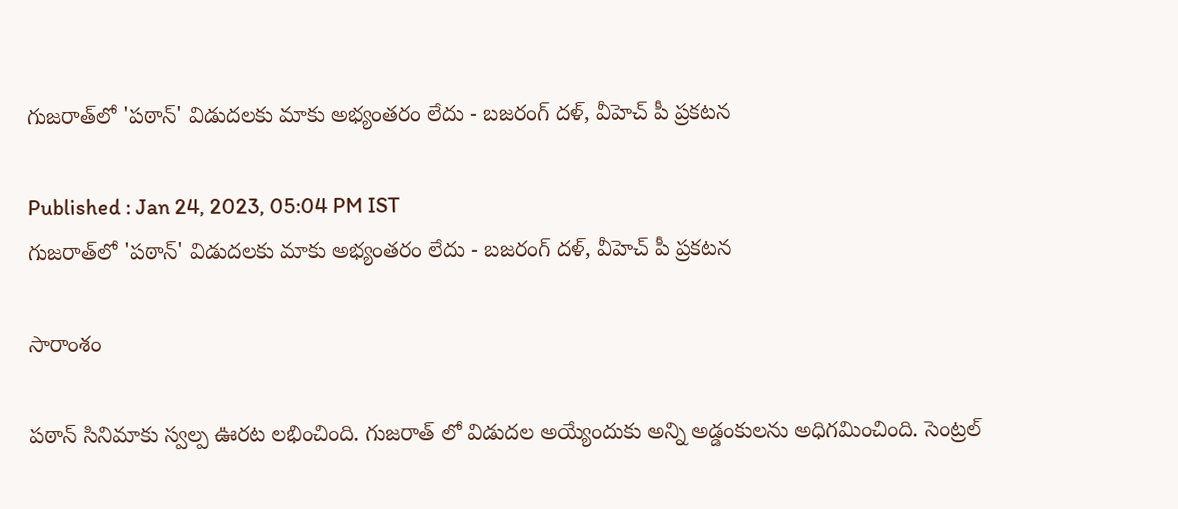గుజరాత్‌లో 'పఠాన్' విడుదలకు మాకు అభ్యంతరం లేదు - బజరంగ్ దళ్, వీహెచ్ పీ ప్రకటన

Published : Jan 24, 2023, 05:04 PM IST
గుజరాత్‌లో 'పఠాన్' విడుదలకు మాకు అభ్యంతరం లేదు - బజరంగ్ దళ్, వీహెచ్ పీ ప్రకటన

సారాంశం

పఠాన్ సినిమాకు స్వల్ప ఊరట లభించింది. గుజరాత్ లో విడుదల అయ్యేందుకు అన్ని అడ్డంకులను అధిగమించింది. సెంట్రల్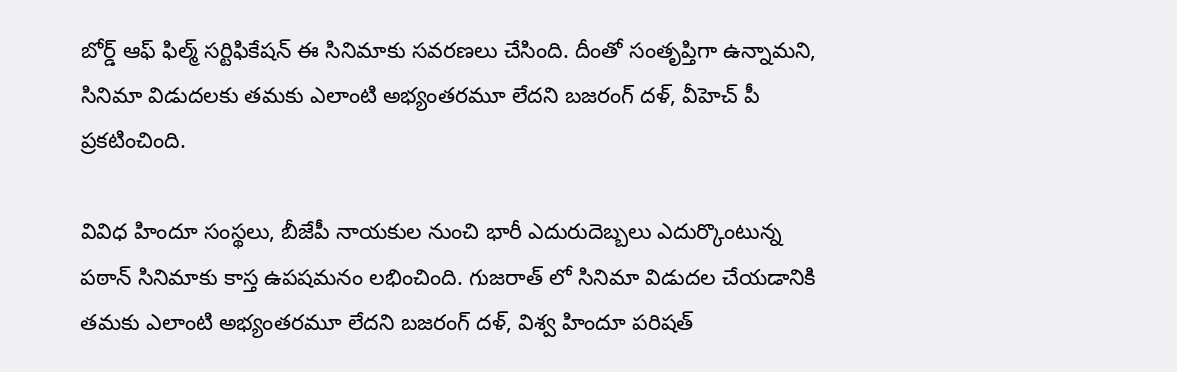బోర్డ్ ఆఫ్ ఫిల్మ్ సర్టిఫికేషన్ ఈ సినిమాకు సవరణలు చేసింది. దీంతో సంతృప్తిగా ఉన్నామని, సినిమా విడుదలకు తమకు ఎలాంటి అభ్యంతరమూ లేదని బజరంగ్ దళ్, వీహెచ్ పీ ప్రకటించింది.

వివిధ హిందూ సంస్థలు, బీజేపీ నాయకుల నుంచి భారీ ఎదురుదెబ్బలు ఎదుర్కొంటున్న పఠాన్ సినిమాకు కాస్త ఉపషమనం లభించింది. గుజరాత్ లో సినిమా విడుదల చేయడానికి తమకు ఎలాంటి అభ్యంతరమూ లేదని బజరంగ్ దళ్, విశ్వ హిందూ పరిషత్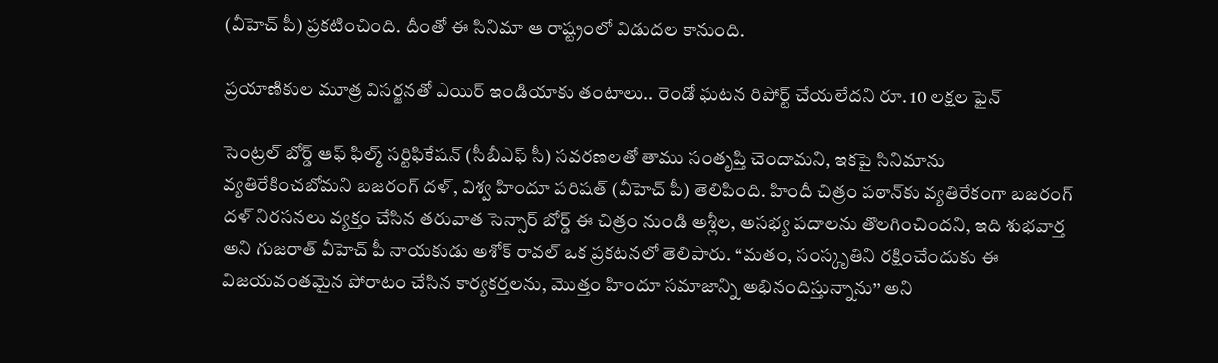(వీహెచ్ పీ) ప్రకటించింది. దీంతో ఈ సినిమా ఆ రాష్ట్రంలో విడుదల కానుంది.

ప్రయాణికుల మూత్ర విసర్జనతో ఎయిర్ ఇండియాకు తంటాలు.. రెండో ఘటన రిపోర్ట్ చేయలేదని రూ. 10 లక్షల ఫైన్

సెంట్రల్ బోర్డ్ ఆఫ్ ఫిల్మ్ సర్టిఫికేషన్ (సీబీఎఫ్ సీ) సవరణలతో తాము సంతృప్తి చెందామని, ఇకపై సినిమాను వ్యతిరేకించబోమని బజరంగ్ దళ్, విశ్వ హిందూ పరిషత్ (వీహెచ్ పీ) తెలిపింది. హిందీ చిత్రం పఠాన్‌కు వ్యతిరేకంగా బజరంగ్ దళ్ నిరసనలు వ్యక్తం చేసిన తరువాత సెన్సార్ బోర్డ్ ఈ చిత్రం నుండి అశ్లీల, అసభ్య పదాలను తొలగించిందని, ఇది శుభవార్త అని గుజరాత్ వీహెచ్ పీ నాయకుడు అశోక్ రావల్ ఒక ప్రకటనలో తెలిపారు. ‘‘మతం, సంస్కృతిని రక్షించేందుకు ఈ విజయవంతమైన పోరాటం చేసిన కార్యకర్తలను, మొత్తం హిందూ సమాజాన్ని అభినందిస్తున్నాను’’ అని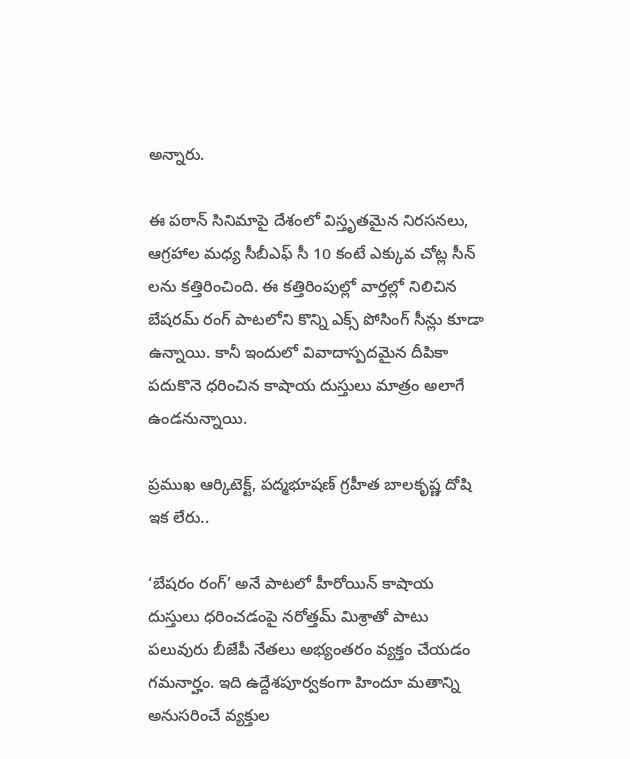అన్నారు.

ఈ పఠాన్ సినిమాపై దేశంలో విస్తృతమైన నిరసనలు, ఆగ్రహాల మధ్య సీబీఎఫ్ సీ 10 కంటే ఎక్కువ చోట్ల సీన్ లను కత్తిరించింది. ఈ కత్తిరింపుల్లో వార్తల్లో నిలిచిన బేషరమ్ రంగ్ పాటలోని కొన్ని ఎక్స్ పోసింగ్ సీన్లు కూడా ఉన్నాయి. కానీ ఇందులో వివాదాస్పదమైన దీపికా పదుకొనె ధరించిన కాషాయ దుస్తులు మాత్రం అలాగే ఉండనున్నాయి.

ప్రముఖ ఆర్కిటెక్ట్, పద్మభూషణ్‌ గ్రహీత బాలకృష్ణ దోషి ఇక లేరు..

‘బేషరం రంగ్’ అనే పాటలో హీరోయిన్ కాషాయ దుస్తులు ధరించడంపై నరోత్తమ్ మిశ్రాతో పాటు పలువురు బీజేపీ నేతలు అభ్యంతరం వ్యక్తం చేయడం గమనార్హం. ఇది ఉద్దేశపూర్వకంగా హిందూ మతాన్ని అనుసరించే వ్యక్తుల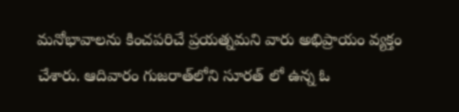మనోభావాలను కించపరిచే ప్రయత్నమని వారు అభిప్రాయం వ్యక్తం చేశారు. ఆదివారం గుజరాత్‌లోని సూరత్ లో ఉన్న ఓ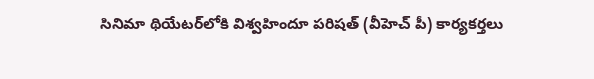సినిమా థియేటర్‌లోకి విశ్వహిందూ పరిషత్ (వీహెచ్ పీ) కార్యకర్తలు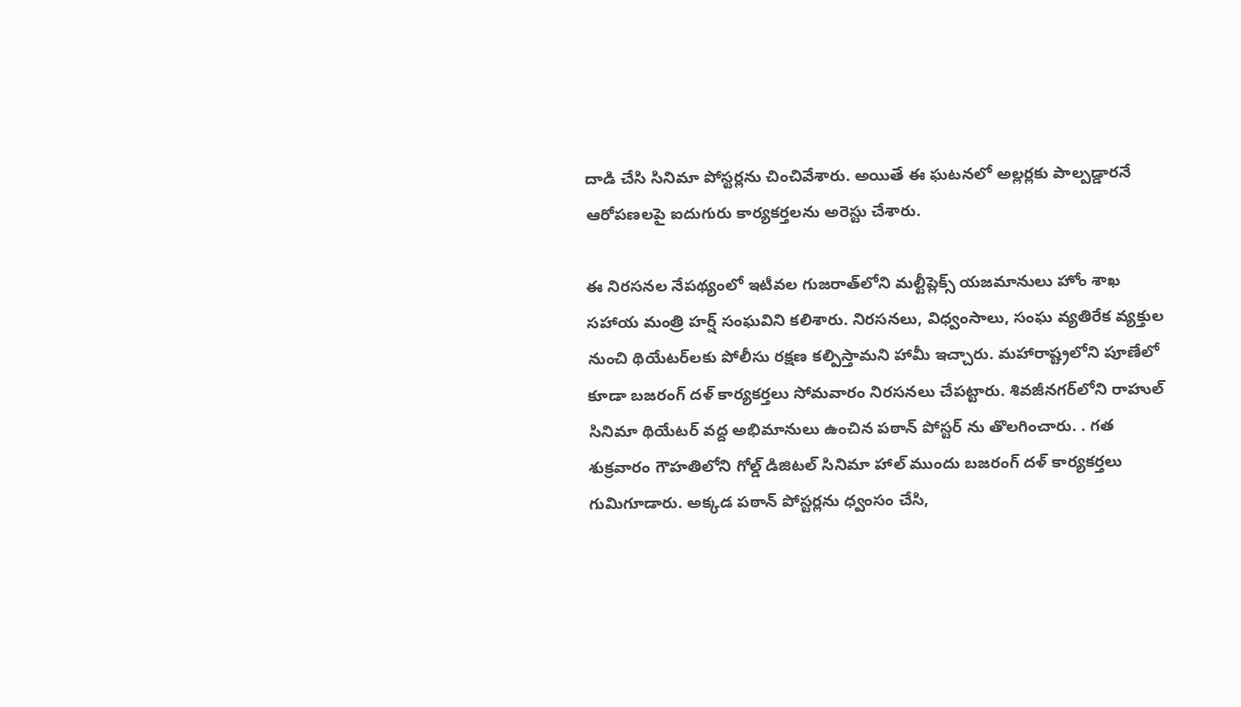దాడి చేసి సినిమా పోస్టర్లను చించివేశారు. అయితే ఈ ఘటనలో అల్లర్లకు పాల్పడ్డారనే ఆరోపణలపై ఐదుగురు కార్యకర్తలను అరెస్టు చేశారు.

ఈ నిరసనల నేపథ్యంలో ఇటీవల గుజరాత్‌లోని మల్టీప్లెక్స్ యజమానులు హోం శాఖ సహాయ మంత్రి హర్ష్ సంఘవిని కలిశారు. నిరసనలు, విధ్వంసాలు, సంఘ వ్యతిరేక వ్యక్తుల నుంచి థియేటర్‌లకు పోలీసు రక్షణ కల్పిస్తామని హామీ ఇచ్చారు. మహారాష్ట్రలోని పూణేలో కూడా బజరంగ్ దళ్ కార్యకర్తలు సోమవారం నిరసనలు చేపట్టారు. శివజీనగర్‌లోని రాహుల్ సినిమా థియేటర్ వద్ద అభిమానులు ఉంచిన పఠాన్ పోస్టర్‌ ను తొలగించారు. . గత శుక్రవారం గౌహతిలోని గోల్డ్ డిజిటల్ సినిమా హాల్ ముందు బజరంగ్ దళ్ కార్యకర్తలు గుమిగూడారు. అక్కడ పఠాన్ పోస్టర్లను ధ్వంసం చేసి,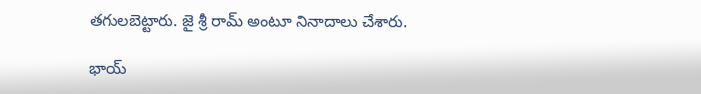తగులబెట్టారు. జై శ్రీ రామ్ అంటూ నినాదాలు చేశారు.

భాయ్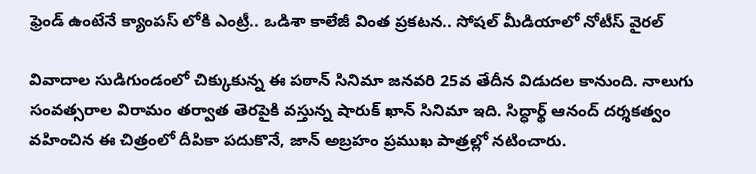ఫ్రెండ్ ఉంటేనే క్యాంపస్ లోకి ఎంట్రీ.. ఒడిశా కాలేజీ వింత ప్రకటన.. సోషల్ మీడియాలో నోటీస్ వైరల్

వివాదాల సుడిగుండంలో చిక్కుకున్న ఈ పఠాన్ సినిమా జనవరి 25వ తేదీన విడుదల కానుంది. నాలుగు సంవత్సరాల విరామం తర్వాత తెరపైకి వస్తున్న షారుక్ ఖాన్ సినిమా ఇది. సిద్ధార్థ్ ఆనంద్ దర్శకత్వం వహించిన ఈ చిత్రంలో దీపికా పదుకొనే, జాన్ అబ్రహం ప్రముఖ పాత్రల్లో నటించారు.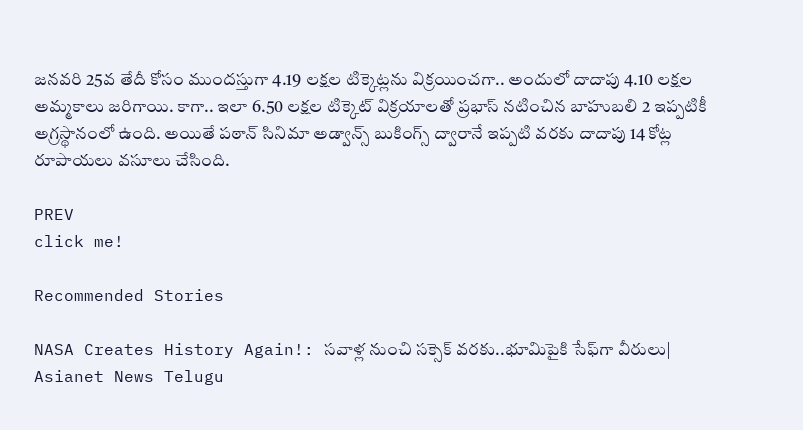జనవరి 25వ తేదీ కోసం ముందస్తుగా 4.19 లక్షల టిక్కెట్లను విక్రయించగా.. అందులో దాదాపు 4.10 లక్షల అమ్మకాలు జరిగాయి. కాగా.. ఇలా 6.50 లక్షల టిక్కెట్‌ విక్రయాలతో ప్రభాస్‌ నటించిన బాహుబలి 2 ఇప్పటికీ అగ్రస్థానంలో ఉంది. అయితే పఠాన్ సినిమా అడ్వాన్స్ బుకింగ్స్ ద్వారానే ఇప్పటి వరకు దాదాపు 14 కోట్ల రూపాయలు వసూలు చేసింది.

PREV
click me!

Recommended Stories

NASA Creates History Again!: సవాళ్ల నుంచి సక్సెక్ వరకు..భూమిపైకి సేఫ్‍గా వీరులు| Asianet News Telugu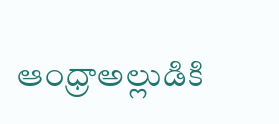ఆంధ్రాఅల్లుడికి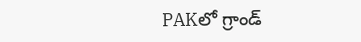PAKలో గ్రాండ్‌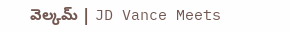వెల్కమ్‌ | JD Vance Meets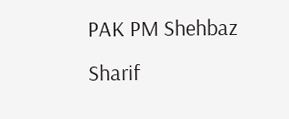PAK PM Shehbaz Sharif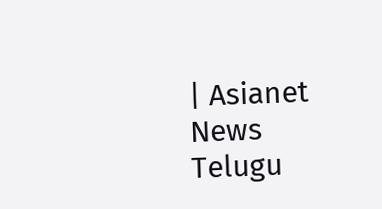| Asianet News Telugu